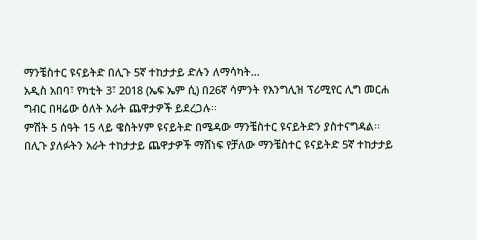ማንቼስተር ዩናይትድ በሊጉ 5ኛ ተከታታይ ድሉን ለማሳካት…
አዲስ አበባ፣ የካቲት 3፣ 2018 (ኤፍ ኤም ሲ) በ26ኛ ሳምንት የእንግሊዝ ፕሪሚየር ሊግ መርሐ ግብር በዛሬው ዕለት አራት ጨዋታዎች ይደረጋሉ፡፡
ምሽት 5 ሰዓት 15 ላይ ዌስትሃም ዩናይትድ በሜዳው ማንቼስተር ዩናይትድን ያስተናግዳል፡፡
በሊጉ ያለፉትን አራት ተከታታይ ጨዋታዎች ማሸነፍ የቻለው ማንቼስተር ዩናይትድ 5ኛ ተከታታይ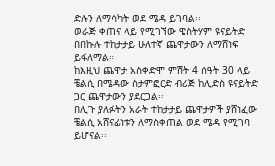ድሉን ለማሳካት ወደ ሜዳ ይገባል፡፡
ወራጅ ቀጠና ላይ የሚገኘው ዌስትሃም ዩናይትድ በበኩሉ ተከታታይ ሁለተኛ ጨዋታውን ለማሸነፍ ይፋለማል።
ከእዚህ ጨዋታ አስቀድሞ ምሽት 4 ሰዓት 30 ላይ ቼልሲ በሜዳው ስታምፎርድ ብሪጅ ከሊድስ ዩናይትድ ጋር ጨዋታውን ያደርጋል፡፡
በሊጉ ያለፉትን አራት ተከታታይ ጨዋታዎች ያሸነፈው ቼልሲ አሸናፊነቱን ለማስቀጠል ወደ ሜዳ የሚገባ ይሆናል፡፡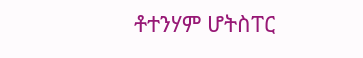ቶተንሃም ሆትስፐር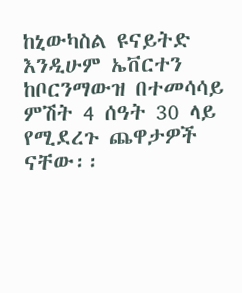ከኒውካስል ዩናይትድ እንዲሁም ኤቨርተን ከቦርንማውዝ በተመሳሳይ ምሽት 4 ሰዓት 30 ላይ የሚደረጉ ጨዋታዎች ናቸው፡፡